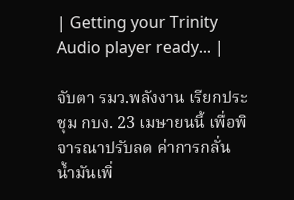| Getting your Trinity Audio player ready... |

จับตา รมว.พลังงาน เรียกประชุม กบง. 23 เมษายนนี้ เพื่อพิจารณาปรับลด ค่าการกลั่น น้ำมันเพิ่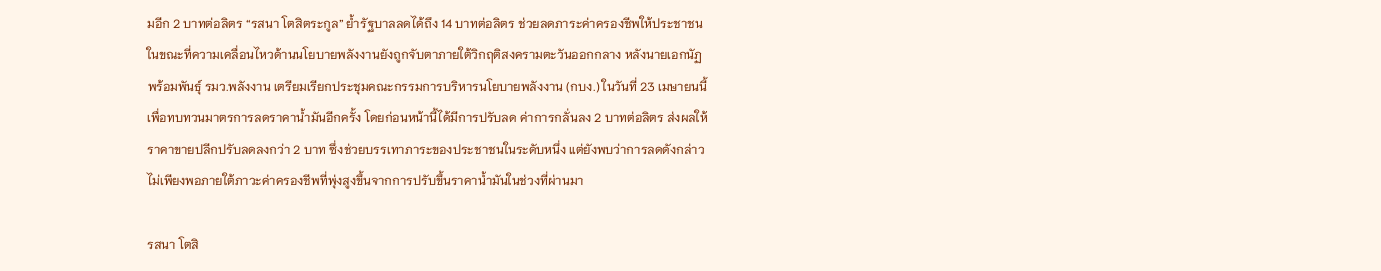มอีก 2 บาทต่อลิตร “รสนา โตสิตระกูล” ย้ำรัฐบาลลดได้ถึง 14 บาทต่อลิตร ช่วยลดภาระค่าครองชีพให้ประชาชน
ในขณะที่ความเคลื่อนไหวด้านนโยบายพลังงานยังถูกจับตาภายใต้วิกฤติสงครามตะวันออกกลาง หลังนายเอกนัฏ พร้อมพันธุ์ รมว.พลังงาน เตรียมเรียกประชุมคณะกรรมการบริหารนโยบายพลังงาน (กบง.) ในวันที่ 23 เมษายนนี้ เพื่อทบทวนมาตรการลดราคาน้ำมันอีกครั้ง โดยก่อนหน้านี้ได้มีการปรับลด ค่าการกลั่นลง 2 บาทต่อลิตร ส่งผลให้ราคาขายปลีกปรับลดลงกว่า 2 บาท ซึ่งช่วยบรรเทาภาระของประชาชนในระดับหนึ่ง แต่ยังพบว่าการลดดังกล่าวไม่เพียงพอภายใต้ภาวะค่าครองชีพที่พุ่งสูงขึ้นจากการปรับขึ้นราคาน้ำมันในช่วงที่ผ่านมา

รสนา โตสิ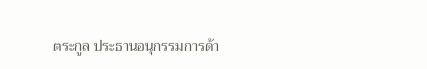ตระกูล ประธานอนุกรรมการด้า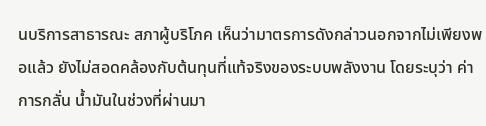นบริการสาธารณะ สภาผู้บริโภค เห็นว่ามาตรการดังกล่าวนอกจากไม่เพียงพอแล้ว ยังไม่สอดคล้องกับต้นทุนที่แท้จริงของระบบพลังงาน โดยระบุว่า ค่าการกลั่น น้ำมันในช่วงที่ผ่านมา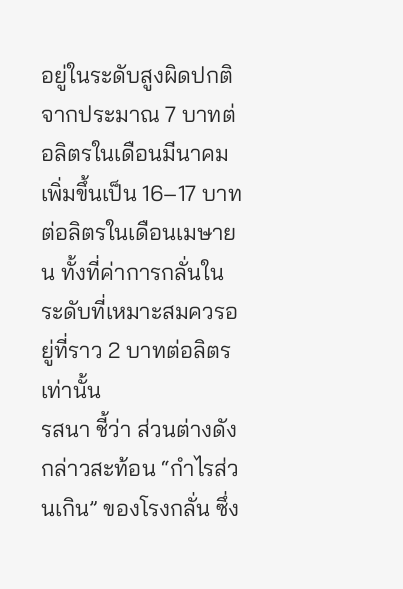อยู่ในระดับสูงผิดปกติ จากประมาณ 7 บาทต่อลิตรในเดือนมีนาคม เพิ่มขึ้นเป็น 16–17 บาทต่อลิตรในเดือนเมษายน ทั้งที่ค่าการกลั่นในระดับที่เหมาะสมควรอยู่ที่ราว 2 บาทต่อลิตรเท่านั้น
รสนา ชี้ว่า ส่วนต่างดังกล่าวสะท้อน “กำไรส่วนเกิน” ของโรงกลั่น ซึ่ง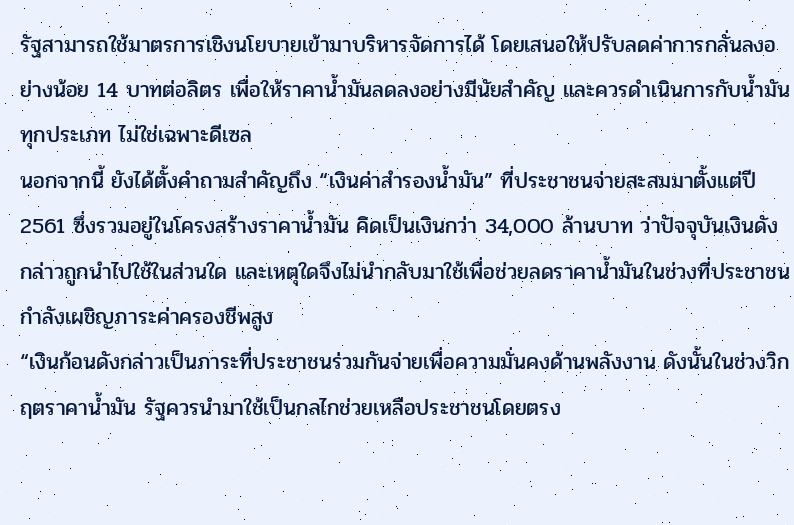รัฐสามารถใช้มาตรการเชิงนโยบายเข้ามาบริหารจัดการได้ โดยเสนอให้ปรับลดค่าการกลั่นลงอย่างน้อย 14 บาทต่อลิตร เพื่อให้ราคาน้ำมันลดลงอย่างมีนัยสำคัญ และควรดำเนินการกับน้ำมันทุกประเภท ไม่ใช่เฉพาะดีเซล
นอกจากนี้ ยังได้ตั้งคำถามสำคัญถึง “เงินค่าสำรองน้ำมัน” ที่ประชาชนจ่ายสะสมมาตั้งแต่ปี 2561 ซึ่งรวมอยู่ในโครงสร้างราคาน้ำมัน คิดเป็นเงินกว่า 34,000 ล้านบาท ว่าปัจจุบันเงินดังกล่าวถูกนำไปใช้ในส่วนใด และเหตุใดจึงไม่นำกลับมาใช้เพื่อช่วยลดราคาน้ำมันในช่วงที่ประชาชนกำลังเผชิญภาระค่าครองชีพสูง
“เงินก้อนดังกล่าวเป็นภาระที่ประชาชนร่วมกันจ่ายเพื่อความมั่นคงด้านพลังงาน ดังนั้นในช่วงวิกฤตราคาน้ำมัน รัฐควรนำมาใช้เป็นกลไกช่วยเหลือประชาชนโดยตรง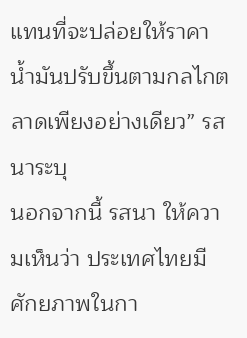แทนที่จะปล่อยให้ราคาน้ำมันปรับขึ้นตามกลไกตลาดเพียงอย่างเดียว” รสนาระบุ
นอกจากนี้ รสนา ให้ความเห็นว่า ประเทศไทยมีศักยภาพในกา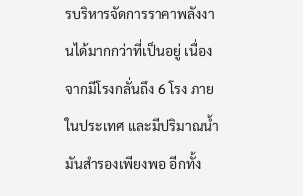รบริหารจัดการราคาพลังงานได้มากกว่าที่เป็นอยู่ เนื่องจากมีโรงกลั่นถึง 6 โรง ภายในประเทศ และมีปริมาณน้ำมันสำรองเพียงพอ อีกทั้ง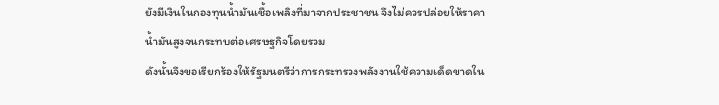ยังมีเงินในกองทุนน้ำมันเชื้อเพลิงที่มาจากประชาชน จึงไม่ควรปล่อยให้ราคาน้ำมันสูงจนกระทบต่อเศรษฐกิจโดยรวม
ดังนั้นจึงขอเรียกร้องให้รัฐมนตรีว่าการกระทรวงพลังงานใช้ความเด็ดขาดใน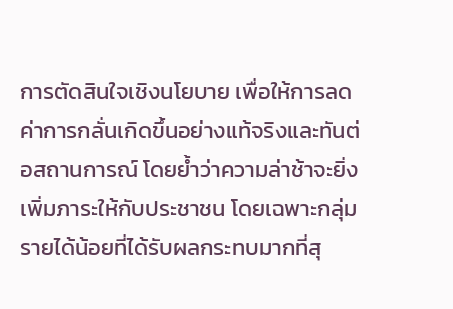การตัดสินใจเชิงนโยบาย เพื่อให้การลดค่าการกลั่นเกิดขึ้นอย่างแท้จริงและทันต่อสถานการณ์ โดยย้ำว่าความล่าช้าจะยิ่งเพิ่มภาระให้กับประชาชน โดยเฉพาะกลุ่มรายได้น้อยที่ได้รับผลกระทบมากที่สุ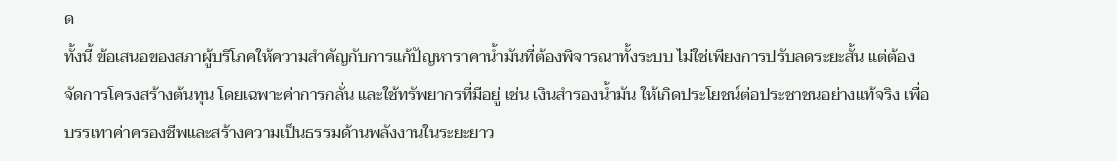ด
ทั้งนี้ ข้อเสนอของสภาผู้บริโภคให้ความสำคัญกับการแก้ปัญหาราคาน้ำมันที่ต้องพิจารณาทั้งระบบ ไม่ใช่เพียงการปรับลดระยะสั้น แต่ต้องจัดการโครงสร้างต้นทุน โดยเฉพาะค่าการกลั่น และใช้ทรัพยากรที่มีอยู่ เช่น เงินสำรองน้ำมัน ให้เกิดประโยชน์ต่อประชาชนอย่างแท้จริง เพื่อบรรเทาค่าครองชีพและสร้างความเป็นธรรมด้านพลังงานในระยะยาว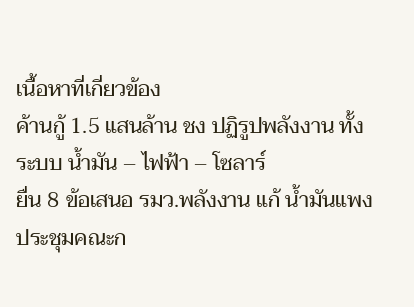เนื้อหาที่เกี่ยวข้อง
ค้านกู้ 1.5 แสนล้าน ชง ปฏิรูปพลังงาน ทั้งระบบ น้ำมัน – ไฟฟ้า – โซลาร์
ยื่น 8 ข้อเสนอ รมว.พลังงาน แก้ น้ำมันแพง
ประชุมคณะก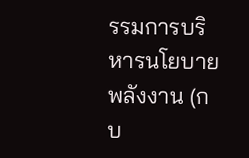รรมการบริหารนโยบายพลังงาน (กบ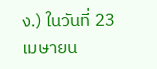ง.) ในวันที่ 23 เมษายน